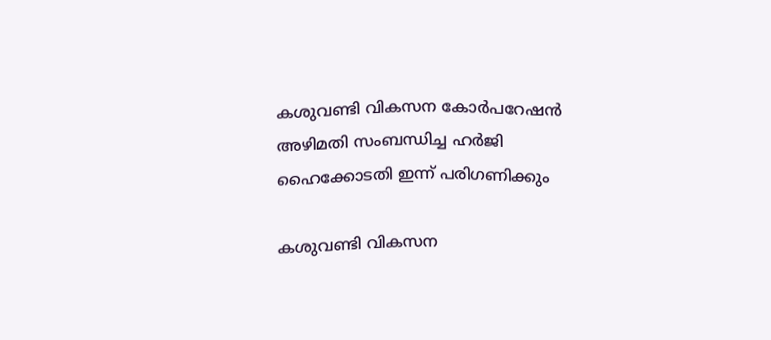കശുവണ്ടി വികസന കോര്‍പറേഷന്‍ അഴിമതി സംബന്ധിച്ച ഹര്‍ജി ഹൈക്കോടതി ഇന്ന് പരിഗണിക്കും

കശുവണ്ടി വികസന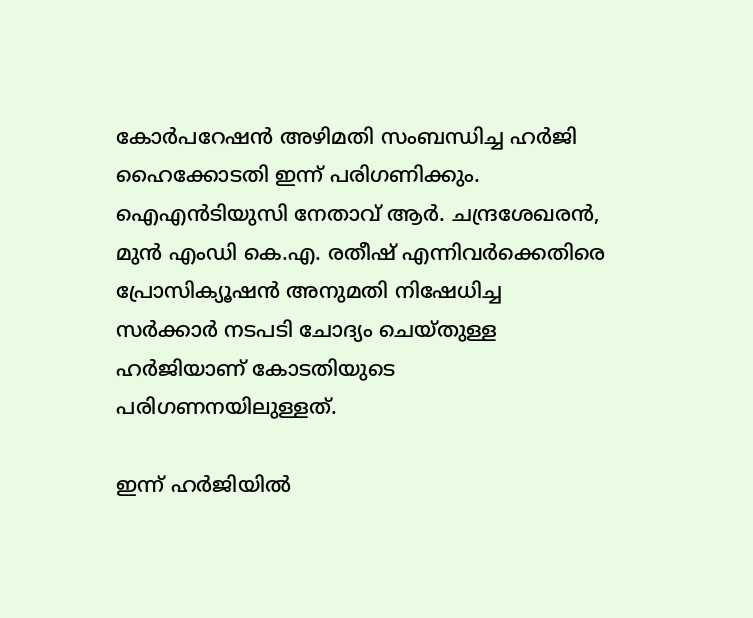കോര്‍പറേഷന്‍ അഴിമതി സംബന്ധിച്ച ഹര്‍ജി ഹൈക്കോടതി ഇന്ന് പരിഗണിക്കും. ഐഎന്‍ടിയുസി നേതാവ് ആര്‍. ചന്ദ്രശേഖരന്‍, മുന്‍ എംഡി കെ.എ. രതീഷ് എന്നിവര്‍ക്കെതിരെ പ്രോസിക്യൂഷന്‍ അനുമതി നിഷേധിച്ച സര്‍ക്കാര്‍ നടപടി ചോദ്യം ചെയ്തുള്ള ഹര്‍ജിയാണ് കോടതിയുടെ പരിഗണനയിലുള്ളത്.

ഇന്ന് ഹര്‍ജിയില്‍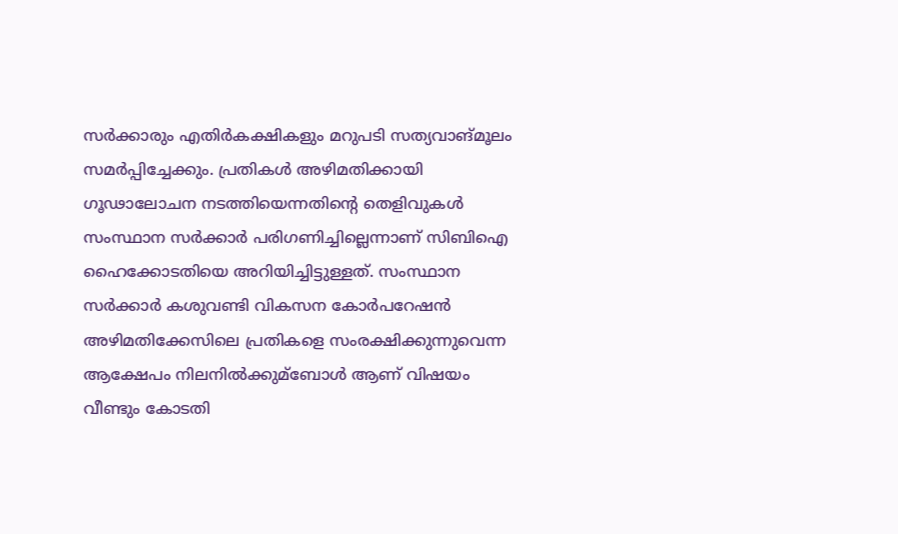സര്‍ക്കാരും എതിര്‍കക്ഷികളും മറുപടി സത്യവാങ്മൂലം സമര്‍പ്പിച്ചേക്കും. പ്രതികള്‍ അഴിമതിക്കായി ഗൂഢാലോചന നടത്തിയെന്നതിന്റെ തെളിവുകള്‍ സംസ്ഥാന സര്‍ക്കാര്‍ പരിഗണിച്ചില്ലെന്നാണ് സിബിഐ ഹൈക്കോടതിയെ അറിയിച്ചിട്ടുള്ളത്. സംസ്ഥാന സര്‍ക്കാര്‍ കശുവണ്ടി വികസന കോര്‍പറേഷന്‍ അഴിമതിക്കേസിലെ പ്രതികളെ സംരക്ഷിക്കുന്നുവെന്ന ആക്ഷേപം നിലനില്‍ക്കുമ്ബോള്‍ ആണ് വിഷയം വീണ്ടും കോടതി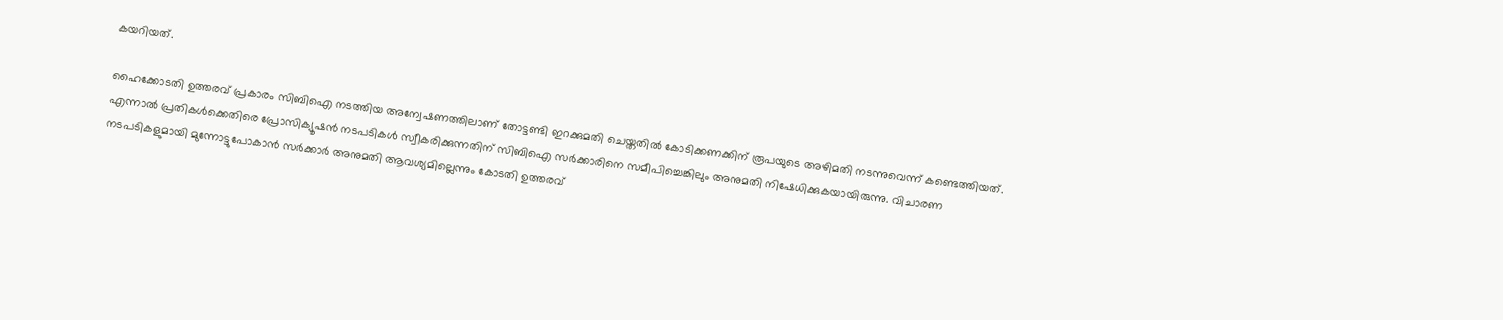കയറിയത്.

ഹൈക്കോടതി ഉത്തരവ് പ്രകാരം സിബിഐ നടത്തിയ അന്വേഷണത്തിലാണ് തോട്ടണ്ടി ഇറക്കുമതി ചെയ്തതില്‍ കോടിക്കണക്കിന് രൂപയുടെ അഴിമതി നടന്നുവെന്ന് കണ്ടെത്തിയത്. എന്നാല്‍ പ്രതികള്‍ക്കെതിരെ പ്രോസിക്യൂഷന്‍ നടപടികള്‍ സ്വീകരിക്കുന്നതിന് സിബിഐ സര്‍ക്കാരിനെ സമീപിച്ചെങ്കിലും അനുമതി നിഷേധിക്കുകയായിരുന്നു. വിചാരണ നടപടികളുമായി മുന്നോട്ടുപോകാന്‍ സര്‍ക്കാര്‍ അനുമതി ആവശ്യമില്ലെന്നും കോടതി ഉത്തരവ്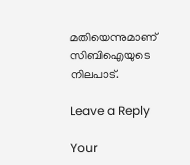മതിയെന്നുമാണ് സിബിഐയുടെ നിലപാട്.

Leave a Reply

Your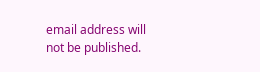email address will not be published.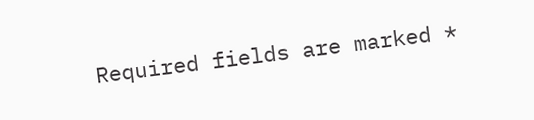Required fields are marked *